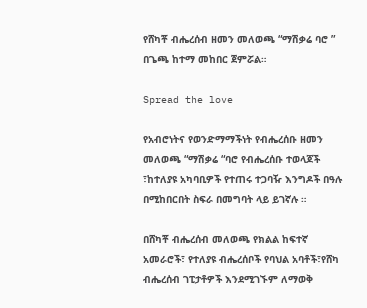የሸካቾ ብሔረሰብ ዘመን መለወጫ “ማሽቃሬ ባሮ ” በጌጫ ከተማ መከበር ጀምሯል።

Spread the love

የአብሮነትና የወንድማማችነት የብሔረሰቡ ዘመን መለወጫ “ማሽቃሬ “ባሮ የብሔረሰቡ ተወላጆች ፣ከተለያዩ አካባቢዎች የተጠሩ ተጋባዥ እንግዶች በዓሉ በሚከበርበት ስፍራ በመግባት ላይ ይገኛሉ ።

በሸካቾ ብሔረሰብ መለወጫ የክልል ከፍተኛ አመራሮች፣ የተለያዩ ብሔረሰቦች የባህል አባቶች፣የሸካ ብሔረሰብ ገፒታቶዎች እንደሚገኙም ለማወቅ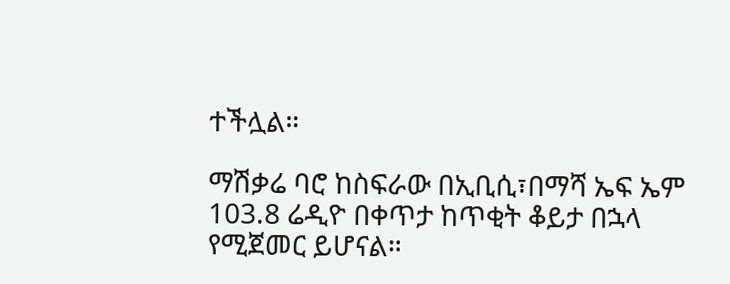ተችሏል።

ማሽቃሬ ባሮ ከስፍራው በኢቢሲ፣በማሻ ኤፍ ኤም 103.8 ሬዲዮ በቀጥታ ከጥቂት ቆይታ በኋላ የሚጀመር ይሆናል።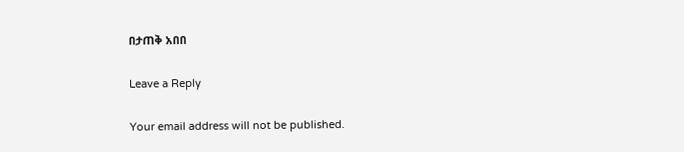በታጠቅ አበበ

Leave a Reply

Your email address will not be published.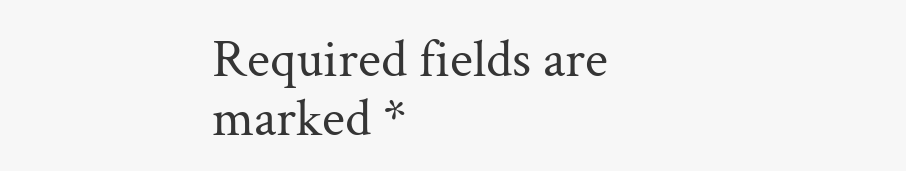Required fields are marked *